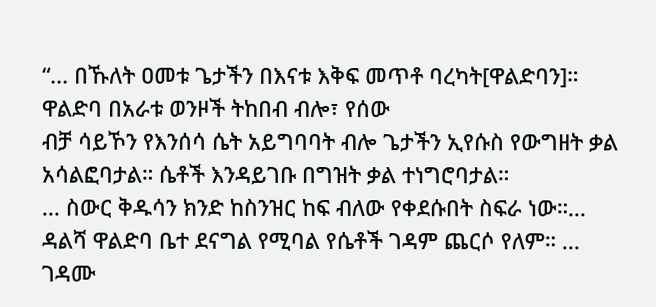“... በኹለት ዐመቱ ጌታችን በእናቱ እቅፍ መጥቶ ባረካት[ዋልድባን]። ዋልድባ በአራቱ ወንዞች ትከበብ ብሎ፣ የሰው
ብቻ ሳይኾን የእንሰሳ ሴት አይግባባት ብሎ ጌታችን ኢየሱስ የውግዘት ቃል አሳልፎባታል። ሴቶች እንዳይገቡ በግዝት ቃል ተነግሮባታል።
... ስውር ቅዱሳን ክንድ ከስንዝር ከፍ ብለው የቀደሱበት ስፍራ ነው።... ዳልሻ ዋልድባ ቤተ ደናግል የሚባል የሴቶች ገዳም ጨርሶ የለም። ... ገዳሙ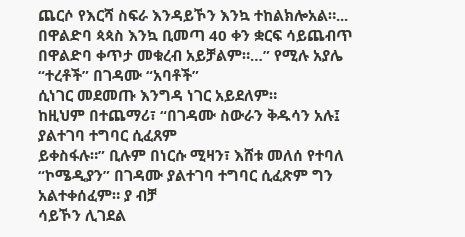ጨርሶ የእርሻ ስፍራ እንዳይኾን እንኳ ተከልክሎአል።...
በዋልድባ ጳጳስ እንኳ ቢመጣ 40 ቀን ቋርፍ ሳይጨብጥ በዋልድባ ቀጥታ መቁረብ አይቻልም።…” የሚሉ አያሌ “ተረቶች” በገዳሙ “አባቶች”
ሲነገር መደመጡ እንግዳ ነገር አይደለም።
ከዚህም በተጨማሪ፣ “በገዳሙ ስውራን ቅዱሳን አሉ፤ ያልተገባ ተግባር ሲፈጸም
ይቀስፋሉ።” ቢሉም በነርሱ ሚዛን፣ እሸቱ መለሰ የተባለ “ኮሜዲያን” በገዳሙ ያልተገባ ተግባር ሲፈጽም ግን አልተቀሰፈም። ያ ብቻ
ሳይኾን ሊገደል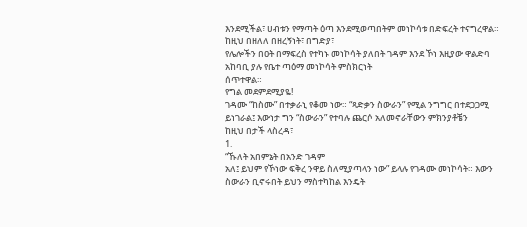እንደሚችል፣ ሀብቱን የማጣት ዕጣ እንደሚወጣበትም መነኮሳቱ በድፍረት ተናግረዋል። ከዚህ በዘለለ በዘረኝነት፣ በግድያ፣
የሌሎችን በዐት በማፍረስ የተካኑ መነኮሳት ያለበት ገዳም እንደ ኾነ እዚያው ዋልድባ አከባቢ ያሉ የቤተ ጣዕማ መነኮሳት ምስክርነት
ሰጥተዋል።
የግል መደምደሚያዬ!
ገዳሙ “ከስሙ” በተቃራኒ የቆመ ነው። “ጻድቃን ስውራን” የሚል ንግግር በተደጋጋሚ
ይነገራል፤ እውነታ ግን “ስውራን” የተባሉ ጨርሶ አለመኖራቸውን ምክንያቶቼን
ከዚህ በታች ላስረዳ፣
1.
“ኹለት አበምኔት በአንድ ገዳም
አለ፤ ይህም የኾነው ፍቅረ ንዋይ ስለሚያጣላን ነው” ይላሉ የገዳሙ መነኮሳት። እውን ስውራን ቢኖሩበት ይህን ማስተካከል እንዴት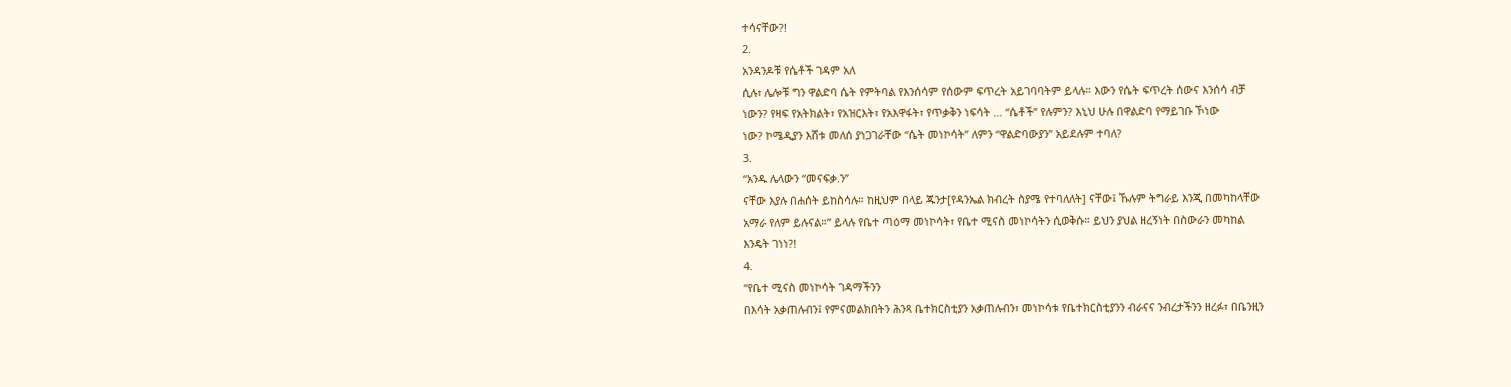ተሳናቸው?!
2.
አንዳንዶቹ የሴቶች ገዳም አለ
ሲሉ፣ ሌሎቹ ግን ዋልድባ ሴት የምትባል የእንሰሳም የሰውም ፍጥረት አይገባባትም ይላሉ። እውን የሴት ፍጥረት ሰውና እንሰሳ ብቻ
ነውን? የዛፍ የአትክልት፣ የአዝርእት፣ የአእዋፋት፣ የጥቃቅን ነፍሳት … “ሴቶች” የሉምን? እኒህ ሁሉ በዋልድባ የማይገቡ ኾነው
ነው? ኮሜዲያን እሸቱ መለሰ ያነጋገራቸው “ሴት መነኮሳት” ለምን “ዋልድባውያን” አይደሉም ተባለ?
3.
“አንዱ ሌላውን “መናፍቃ.ን”
ናቸው እያሉ በሐሰት ይከስሳሉ። ከዚህም በላይ ጁንታ[የዳንኤል ክብረት ስያሜ የተባለለት] ናቸው፤ ኹሉም ትግራይ እንጂ በመካከላቸው
አማራ የለም ይሉናል።” ይላሉ የቤተ ጣዕማ መነኮሳት፣ የቤተ ሚናስ መነኮሳትን ሲወቅሱ። ይህን ያህል ዘረኝነት በስውራን መካከል
እንዴት ገነነ?!
4.
“የቤተ ሚናስ መነኮሳት ገዳማችንን
በእሳት አቃጠሉብን፤ የምናመልክበትን ሕንጻ ቤተክርስቲያን አቃጠሉብን፣ መነኮሳቱ የቤተክርስቲያንን ብራናና ንብረታችንን ዘረፉ፣ በቤንዚን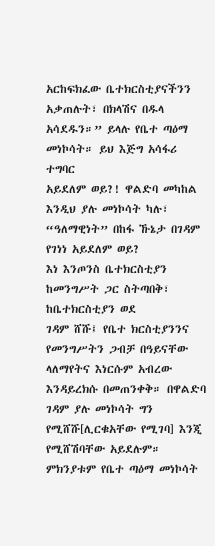አርከፍክፈው ቤተክርስቲያናችንን አቃጠሉት፣ በክላሽና በዱላ አሳደዱን።” ይላሉ የቤተ ጣዕማ መነኮሳት። ይህ እጅግ አሳፋሪ ተግባር
አይደለም ወይ?! ዋልድባ መካከል እንዲህ ያሉ መነኮሳት ካሉ፣ “ዓለማዊነት” በከፋ ኹኔታ በገዳም የገነነ አይደለም ወይ?
እነ እንጦንስ ቤተክርስቲያን ከመንግሥት ጋር ስትጣበቅ፣ ከቤተክርስቲያን ወደ
ገዳም ሸሹ፤ የቤተ ክርስቲያንንና የመንግሥትን ጋብቻ በዓይናቸው ላለማየትና እነርሱም አብረው እንዳይረክሱ በመጠንቀቅ። በዋልድባ
ገዳም ያሉ መነኮሳት ግን የሚሸሹ[ሊርቁአቸው የሚገባ] እንጂ የሚሸሽባቸው አይደሉም። ምክንያቱም የቤተ ጣዕማ መነኮሳት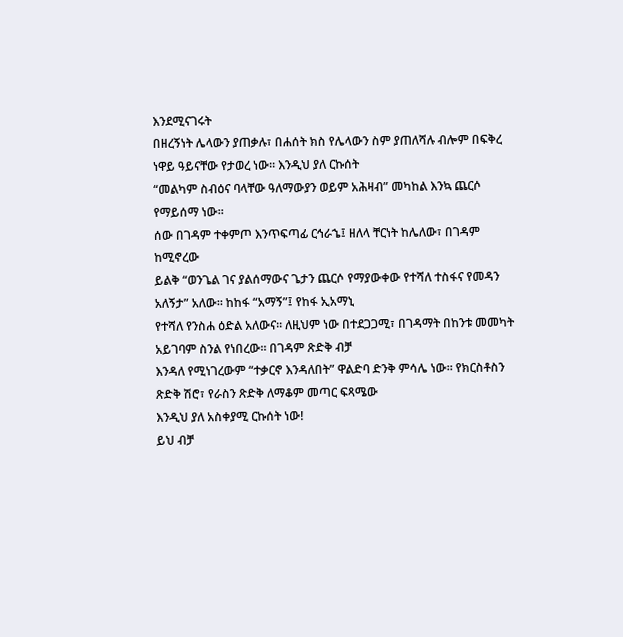እንደሚናገሩት
በዘረኝነት ሌላውን ያጠቃሉ፣ በሐሰት ክስ የሌላውን ስም ያጠለሻሉ ብሎም በፍቅረ ነዋይ ዓይናቸው የታወረ ነው። እንዲህ ያለ ርኩሰት
“መልካም ስብዕና ባላቸው ዓለማውያን ወይም አሕዛብ” መካከል እንኳ ጨርሶ የማይሰማ ነው።
ሰው በገዳም ተቀምጦ እንጥፍጣፊ ርኅራኄ፤ ዘለላ ቸርነት ከሌለው፣ በገዳም ከሚኖረው
ይልቅ “ወንጌል ገና ያልሰማውና ጌታን ጨርሶ የማያውቀው የተሻለ ተስፋና የመዳን አለኝታ” አለው። ከከፋ “አማኝ”፤ የከፋ ኢአማኒ
የተሻለ የንስሐ ዕድል አለውና። ለዚህም ነው በተደጋጋሚ፣ በገዳማት በከንቱ መመካት አይገባም ስንል የነበረው። በገዳም ጽድቅ ብቻ
እንዳለ የሚነገረውም “ተቃርኖ እንዳለበት” ዋልድባ ድንቅ ምሳሌ ነው። የክርስቶስን ጽድቅ ሽሮ፣ የራስን ጽድቅ ለማቆም መጣር ፍጻሜው
እንዲህ ያለ አስቀያሚ ርኩሰት ነው!
ይህ ብቻ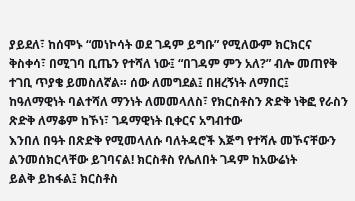ያይደለ፣ ከሰሞኑ “መነኮሳት ወደ ገዳም ይግቡ” የሚለውም ክርክርና
ቅስቀሳ፣ በሚገባ ቢጤን የተሻለ ነው፤ “በገዳም ምን አለ?” ብሎ መጠየቅ ተገቢ ጥያቄ ይመስለኛል። ሰው ለመግደል፤ በዘረኝነት ለማበር፤
ከዓለማዊነት ባልተሻለ ማንነት ለመመላለስ፣ የክርስቶስን ጽድቅ ነቅፎ የራስን ጽድቅ ለማቆም ከኾነ፣ ገዳማዊነት ቢቀርና አግብተው
እንበለ በዓት በጽድቅ የሚመላለሱ ባለትዳሮች እጅግ የተሻሉ መኾናቸውን ልንመሰክርላቸው ይገባናል! ክርስቶስ የሌለበት ገዳም ከአውሬነት
ይልቅ ይከፋል፤ ክርስቶስ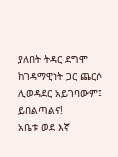ያለበት ትዳር ደግሞ ከገዳማዊነት ጋር ጨርሶ ሊወዳደር አይገባውም፤ ይበልጣልና!
አቤቱ ወደ እኛ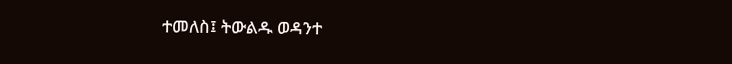ተመለስ፤ ትውልዱ ወዳንተ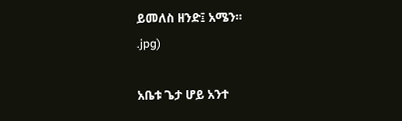ይመለስ ዘንድ፤ አሜን።
.jpg)

አቤቱ ጌታ ሆይ አንተ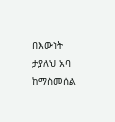በእውነት ታያለህ አባ ከማስመሰል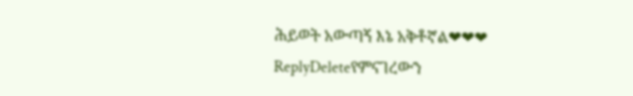ሕይወት አውጣኝ እኔ አቅቶኛል❤❤❤
ReplyDeleteየምናገረውን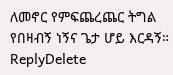ለመኖር የምፍጨረጨር ትግል የበዛብኝ ነኝና ጌታ ሆይ እርዳኝ።
ReplyDelete